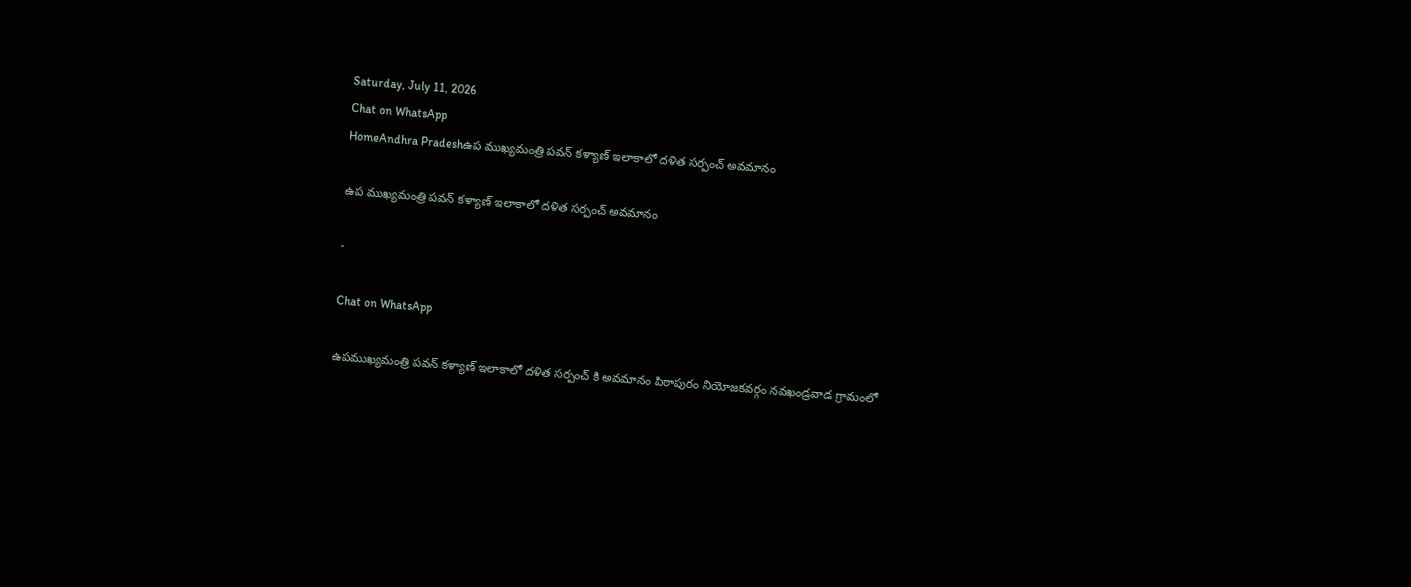Saturday, July 11, 2026
Chat on WhatsApp
HomeAndhra Pradeshఉప ముఖ్యమంత్రి పవన్ కళ్యాణ్ ఇలాకాలో దళిత సర్పంచ్ అవమానం

ఉప ముఖ్యమంత్రి పవన్ కళ్యాణ్ ఇలాకాలో దళిత సర్పంచ్ అవమానం

-

Chat on WhatsApp

ఉపముఖ్యమంత్రి పవన్ కళ్యాణ్ ఇలాకాలో దళిత సర్పంచ్ కి అవమానం పిఠాపురం నియోజకవర్గం నవఖండ్రవాడ గ్రామంలో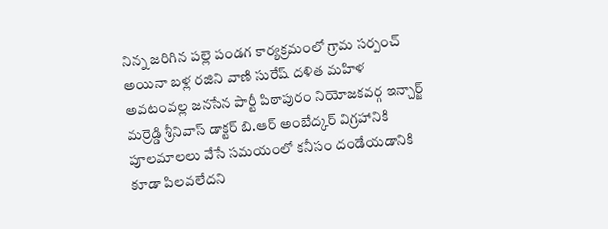నిన్న జరిగిన పల్లె పండగ కార్యక్రమంలో గ్రామ సర్పంచ్ అయినా బళ్ల రజిని వాణి సురేష్ దళిత మహిళ అవటంవల్ల జనసేన పార్టీ పిఠాపురం నియోజకవర్గ ఇన్చార్జ్ మర్రెడ్డి శ్రీనివాస్ డాక్టర్ బి.ఆర్ అంబేద్కర్ విగ్రహానికి పూలమాలలు వేసే సమయంలో కనీసం దండేయడానికి కూడా పిలవలేదని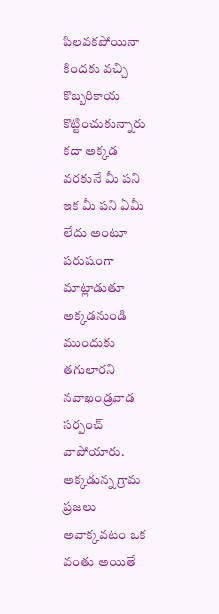పిలవకపోయినా కిందకు వచ్చి కొబ్బరికాయ కొట్టించుకున్నారు కదా అక్కడ వరకునే మీ పని ఇక మీ పని ఏమీ లేదు అంటూ పరుషంగా మాట్లాడుతూ అక్కడనుండి ముందుకు తగులారని నవాఖండ్రవాడ సర్పంచ్ వాపోయారు. అక్కడున్న గ్రామ ప్రజలు అవాక్కవటం ఒక వంతు అయితే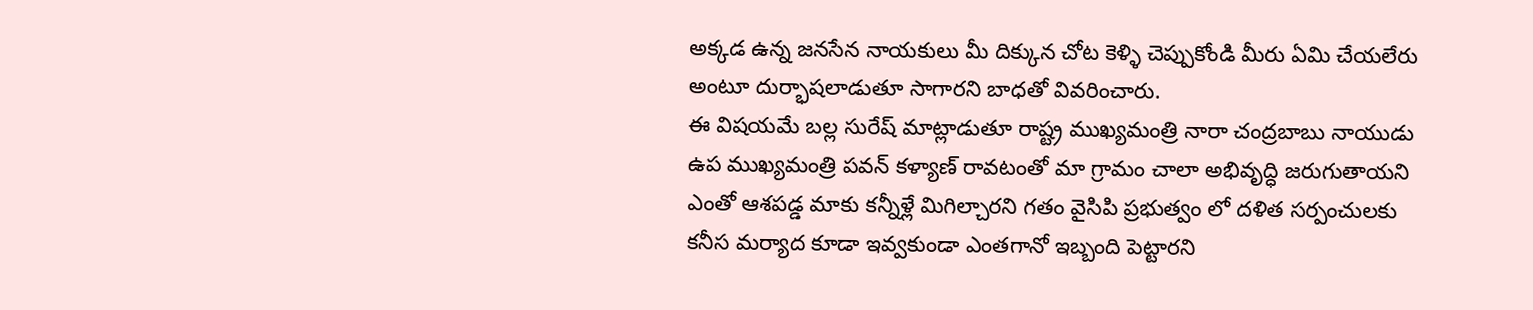అక్కడ ఉన్న జనసేన నాయకులు మీ దిక్కున చోట కెళ్ళి చెప్పుకోండి మీరు ఏమి చేయలేరు అంటూ దుర్భాషలాడుతూ సాగారని బాధతో వివరించారు.
ఈ విషయమే బల్ల సురేష్ మాట్లాడుతూ రాష్ట్ర ముఖ్యమంత్రి నారా చంద్రబాబు నాయుడు ఉప ముఖ్యమంత్రి పవన్ కళ్యాణ్ రావటంతో మా గ్రామం చాలా అభివృద్ధి జరుగుతాయని ఎంతో ఆశపడ్డ మాకు కన్నీళ్లే మిగిల్చారని గతం వైసిపి ప్రభుత్వం లో దళిత సర్పంచులకు కనీస మర్యాద కూడా ఇవ్వకుండా ఎంతగానో ఇబ్బంది పెట్టారని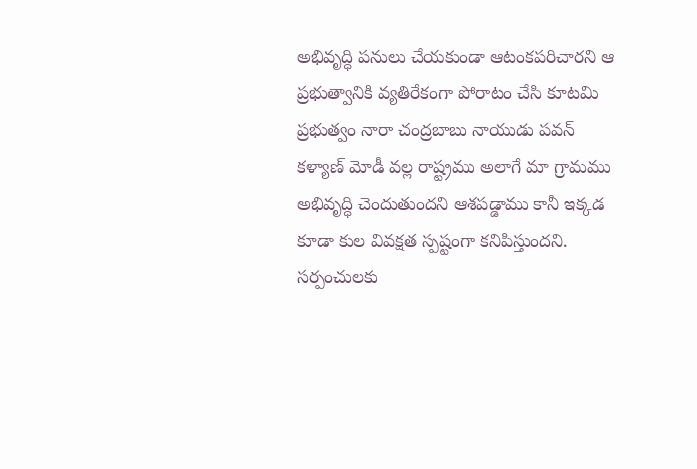అభివృద్ధి పనులు చేయకుండా ఆటంకపరిచారని ఆ ప్రభుత్వానికి వ్యతిరేకంగా పోరాటం చేసి కూటమి ప్రభుత్వం నారా చంద్రబాబు నాయుడు పవన్ కళ్యాణ్ మోడీ వల్ల రాష్ట్రము అలాగే మా గ్రామము అభివృద్ధి చెందుతుందని ఆశపడ్డాము కానీ ఇక్కడ కూడా కుల వివక్షత స్పష్టంగా కనిపిస్తుందని. సర్పంచులకు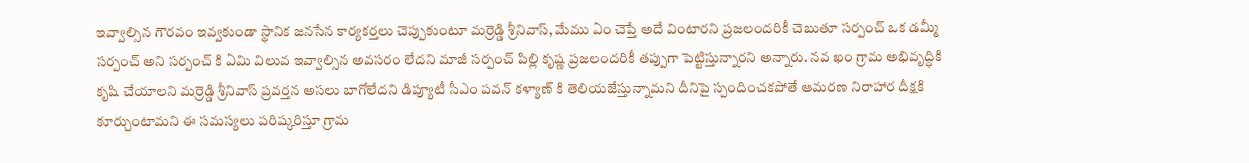ఇవ్వాల్సిన గౌరవం ఇవ్వకుండా స్థానిక జనసేన కార్యకర్తలు చెప్పుకుంటూ మర్రెడ్డి శ్రీనివాస్, మేము ఏం చెప్తే అదే వింటారని ప్రజలందరికీ చెబుతూ సర్పంచ్ ఒక డమ్మీ సర్పంచ్ అని సర్పంచ్ కి ఏమి విలువ ఇవ్వాల్సిన అవసరం లేదని మాజీ సర్పంచ్ పిల్లి కృష్ణ ప్రజలందరికీ తప్పుగా పెట్టిస్తున్నారని అన్నారు. నవ ఖం గ్రామ అభివృద్ధికి కృషి చేయాలని మర్రెడ్డి శ్రీనివాస్ ప్రవర్తన అసలు బాగోలేదని డిప్యూటీ సీఎం పవన్ కళ్యాణ్ కి తెలియజేస్తున్నామని దీనిపై స్పందించకపోతే ఆమరణ నిరాహార దీక్షకి కూర్చుంటామని ఈ సమస్యలు పరిష్కరిస్తూ గ్రామ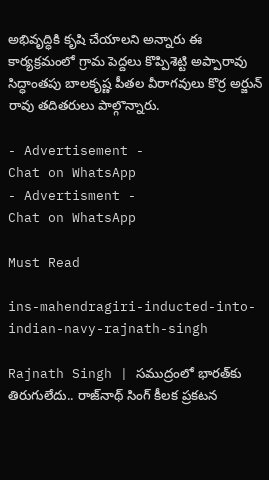అభివృద్ధికి కృషి చేయాలని అన్నారు ఈ కార్యక్రమంలో గ్రామ పెద్దలు కొప్పిశెట్టి అప్పారావు సిద్ధాంతపు బాలకృష్ణ పీతల వీరాగవులు కొర్ర అర్జున్ రావు తదితరులు పాల్గొన్నారు.

- Advertisement -
Chat on WhatsApp
- Advertisment -
Chat on WhatsApp

Must Read

ins-mahendragiri-inducted-into-indian-navy-rajnath-singh

Rajnath Singh | సముద్రంలో భారత్‌కు తిరుగులేదు.. రాజ్‌నాథ్ సింగ్ కీలక ప్రకటన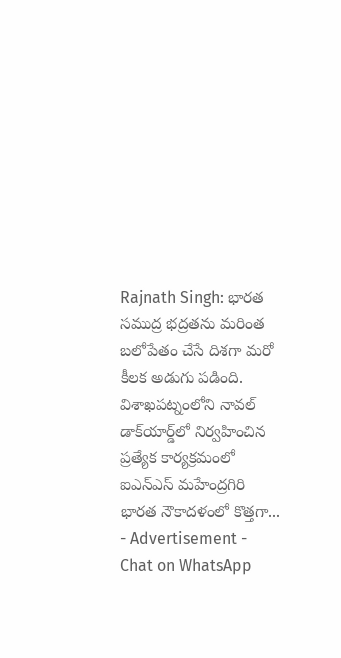Rajnath Singh: భారత సముద్ర భద్రతను మరింత బలోపేతం చేసే దిశగా మరో కీలక అడుగు పడింది. విశాఖపట్నంలోని నావల్ డాక్‌యార్డ్‌లో నిర్వహించిన ప్రత్యేక కార్యక్రమంలో ఐఎన్‌ఎస్ మహేంద్రగిరి భారత నౌకాదళంలో కొత్తగా...
- Advertisement -
Chat on WhatsApp